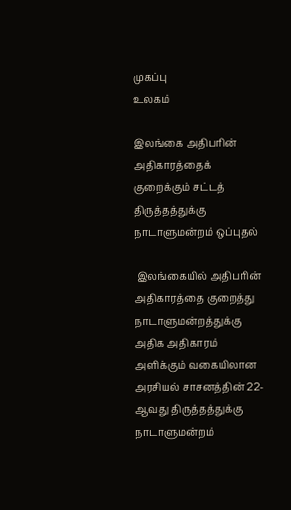முகப்பு
உலகம்

இலங்கை அதிபரின் அதிகாரத்தைக் குறைக்கும் சட்டத் திருத்தத்துக்கு நாடாளுமன்றம் ஒப்புதல்

 இலங்கையில் அதிபரின் அதிகாரத்தை குறைத்து நாடாளுமன்றத்துக்கு அதிக அதிகாரம் அளிக்கும் வகையிலான அரசியல் சாசனத்தின் 22-ஆவது திருத்தத்துக்கு நாடாளுமன்றம்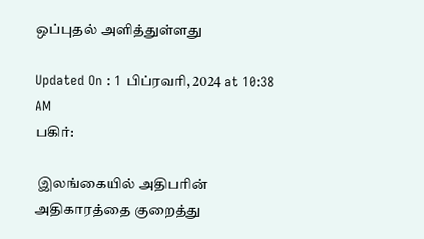ஒப்புதல் அளித்துள்ளது

Updated On : 1 பிப்ரவரி, 2024 at 10:38 AM
பகிர்:

 இலங்கையில் அதிபரின் அதிகாரத்தை குறைத்து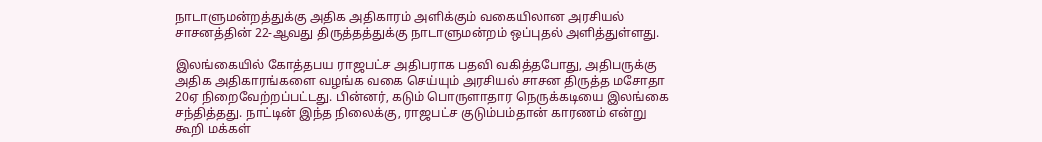நாடாளுமன்றத்துக்கு அதிக அதிகாரம் அளிக்கும் வகையிலான அரசியல் சாசனத்தின் 22-ஆவது திருத்தத்துக்கு நாடாளுமன்றம் ஒப்புதல் அளித்துள்ளது.

இலங்கையில் கோத்தபய ராஜபட்ச அதிபராக பதவி வகித்தபோது, அதிபருக்கு அதிக அதிகாரங்களை வழங்க வகை செய்யும் அரசியல் சாசன திருத்த மசோதா 20ஏ நிறைவேற்றப்பட்டது. பின்னர், கடும் பொருளாதார நெருக்கடியை இலங்கை சந்தித்தது. நாட்டின் இந்த நிலைக்கு, ராஜபட்ச குடும்பம்தான் காரணம் என்று கூறி மக்கள்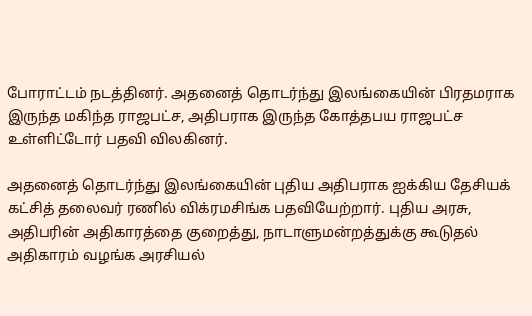போராட்டம் நடத்தினர். அதனைத் தொடர்ந்து இலங்கையின் பிரதமராக இருந்த மகிந்த ராஜபட்ச, அதிபராக இருந்த கோத்தபய ராஜபட்ச உள்ளிட்டோர் பதவி விலகினர்.

அதனைத் தொடர்ந்து இலங்கையின் புதிய அதிபராக ஐக்கிய தேசியக் கட்சித் தலைவர் ரணில் விக்ரமசிங்க பதவியேற்றார். புதிய அரசு, அதிபரின் அதிகாரத்தை குறைத்து, நாடாளுமன்றத்துக்கு கூடுதல் அதிகாரம் வழங்க அரசியல்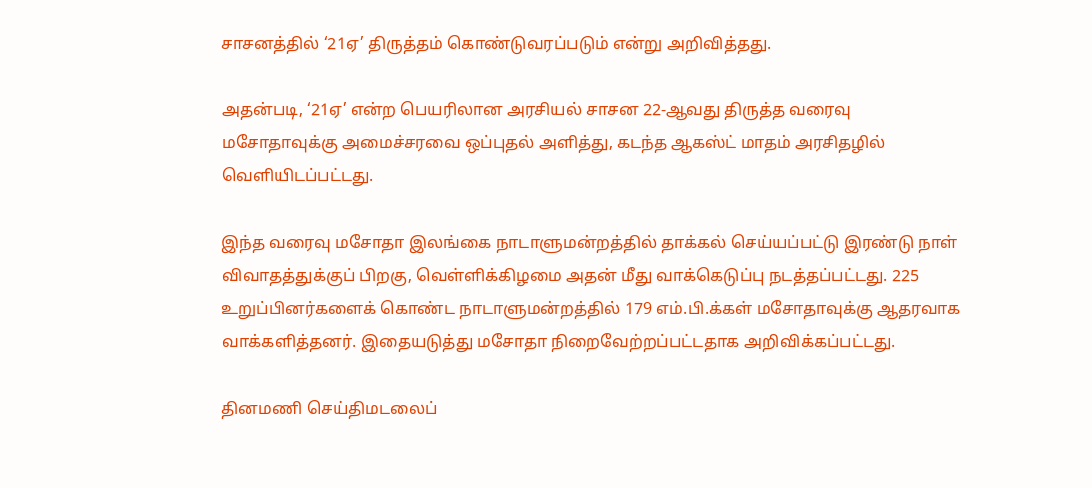சாசனத்தில் ‘21ஏ’ திருத்தம் கொண்டுவரப்படும் என்று அறிவித்தது.

அதன்படி, ‘21ஏ’ என்ற பெயரிலான அரசியல் சாசன 22-ஆவது திருத்த வரைவு மசோதாவுக்கு அமைச்சரவை ஒப்புதல் அளித்து, கடந்த ஆகஸ்ட் மாதம் அரசிதழில் வெளியிடப்பட்டது.

இந்த வரைவு மசோதா இலங்கை நாடாளுமன்றத்தில் தாக்கல் செய்யப்பட்டு இரண்டு நாள் விவாதத்துக்குப் பிறகு, வெள்ளிக்கிழமை அதன் மீது வாக்கெடுப்பு நடத்தப்பட்டது. 225 உறுப்பினர்களைக் கொண்ட நாடாளுமன்றத்தில் 179 எம்.பி.க்கள் மசோதாவுக்கு ஆதரவாக வாக்களித்தனர். இதையடுத்து மசோதா நிறைவேற்றப்பட்டதாக அறிவிக்கப்பட்டது.

தினமணி செய்திமடலைப்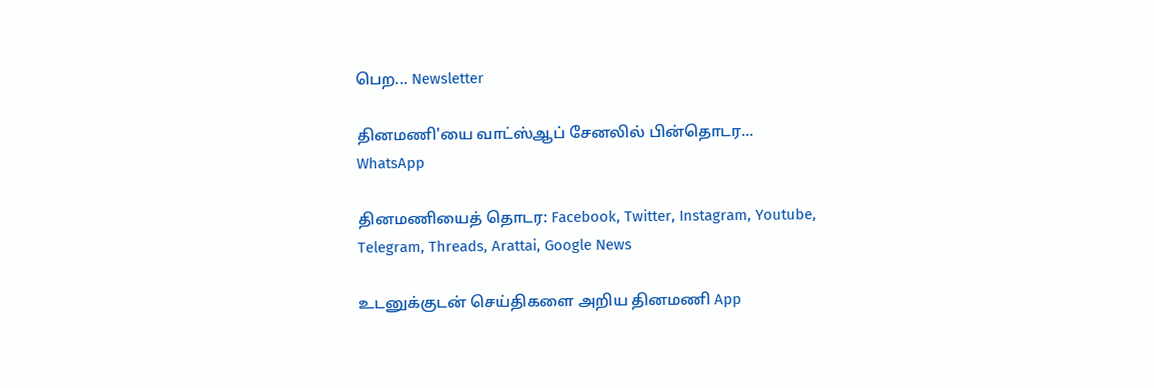பெற... Newsletter

தினமணி'யை வாட்ஸ்ஆப் சேனலில் பின்தொடர... WhatsApp

தினமணியைத் தொடர: Facebook, Twitter, Instagram, Youtube, Telegram, Threads, Arattai, Google News

உடனுக்குடன் செய்திகளை அறிய தினமணி App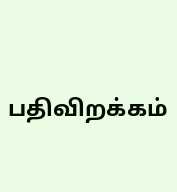பதிவிறக்கம்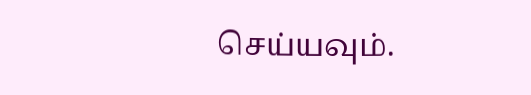செய்யவும்.